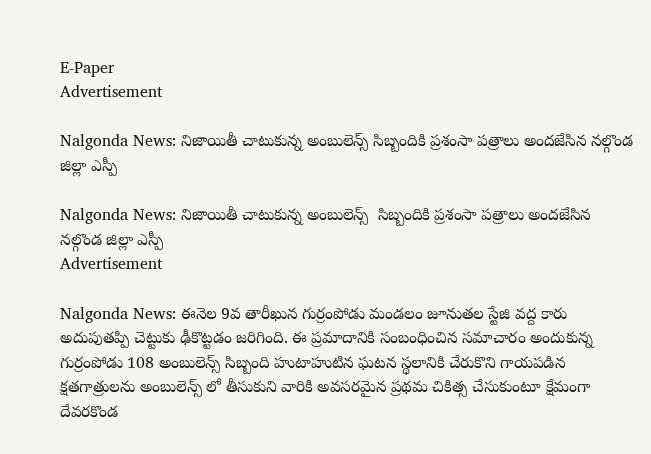E-Paper
Advertisement

Nalgonda News: నిజాయితీ చాటుకున్న అంబులెన్స్ సిబ్బందికి ప్రశంసా పత్రాలు అందజేసిన నల్గొండ జిల్లా ఎస్పీ

Nalgonda News: నిజాయితీ చాటుకున్న అంబులెన్స్  సిబ్బందికి ప్రశంసా పత్రాలు అందజేసిన నల్గొండ జిల్లా ఎస్పీ
Advertisement

Nalgonda News: ఈనెల 9వ తారీఖున గుర్రంపోడు మండలం జూనుతల స్టేజి వద్ద కారు అదుపుతప్పి చెట్టుకు ఢీకొట్టడం జరిగింది. ఈ ప్రమాదానికి సంబంధించిన సమాచారం అందుకున్న గుర్రంపోడు 108 అంబులెన్స్ సిబ్బంది హుటాహుటిన ఘటన స్థలానికి చేరుకొని గాయపడిన క్షతగాత్రులను అంబులెన్స్ లో తీసుకుని వారికి అవసరమైన ప్రథమ చికిత్స చేసుకుంటూ క్షేమంగా దేవరకొండ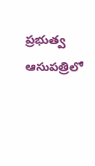ప్రభుత్వ ఆసుపత్రిలో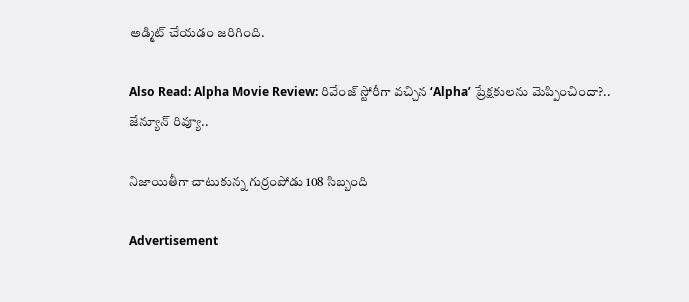అడ్మిట్ చేయడం జరిగింది.

Also Read: Alpha Movie Review: రివేంజ్ స్టోరీగా వచ్చిన ‘Alpha’ ప్రేక్షకులను మెప్పించిందా?.. జేన్యూన్ రివ్యూ..

నిజాయితీగా చాటుకున్న గుర్రంపోడు 108 సిబ్బంది

Advertisement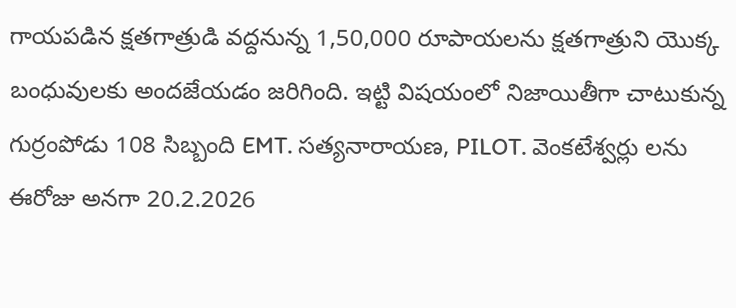గాయపడిన క్షతగాత్రుడి వద్దనున్న 1,50,000 రూపాయలను క్షతగాత్రుని యొక్క బంధువులకు అందజేయడం జరిగింది. ఇట్టి విషయంలో నిజాయితీగా చాటుకున్న గుర్రంపోడు 108 సిబ్బంది EMT. సత్యనారాయణ, PILOT. వెంకటేశ్వర్లు లను ఈరోజు అనగా 20.2.2026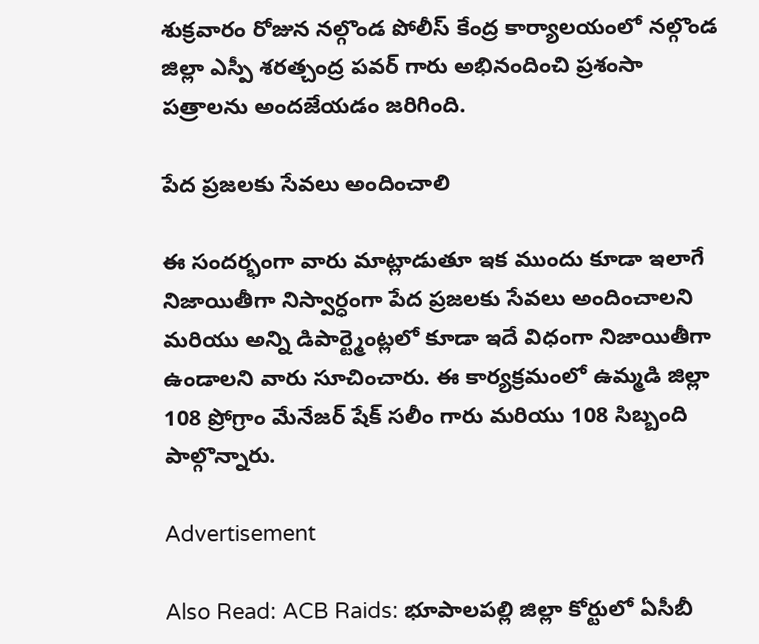శుక్రవారం రోజున నల్గొండ పోలీస్ కేంద్ర కార్యాలయంలో నల్గొండ జిల్లా ఎస్పీ శరత్చంద్ర పవర్ గారు అభినందించి ప్రశంసా పత్రాలను అందజేయడం జరిగింది.

పేద ప్రజలకు సేవలు అందించాలి

ఈ సందర్భంగా వారు మాట్లాడుతూ ఇక ముందు కూడా ఇలాగే నిజాయితీగా నిస్వార్ధంగా పేద ప్రజలకు సేవలు అందించాలని మరియు అన్ని డిపార్ట్మెంట్లలో కూడా ఇదే విధంగా నిజాయితీగా ఉండాలని వారు సూచించారు. ఈ కార్యక్రమంలో ఉమ్మడి జిల్లా 108 ప్రోగ్రాం మేనేజర్ షేక్ సలీం గారు మరియు 108 సిబ్బంది పాల్గొన్నారు.

Advertisement

Also Read: ACB Raids: భూపాలపల్లి జిల్లా కోర్టులో ఏసీబీ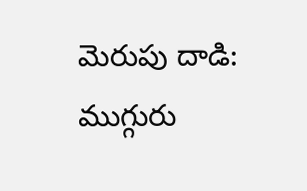మెరుపు దాడి: ముగ్గురు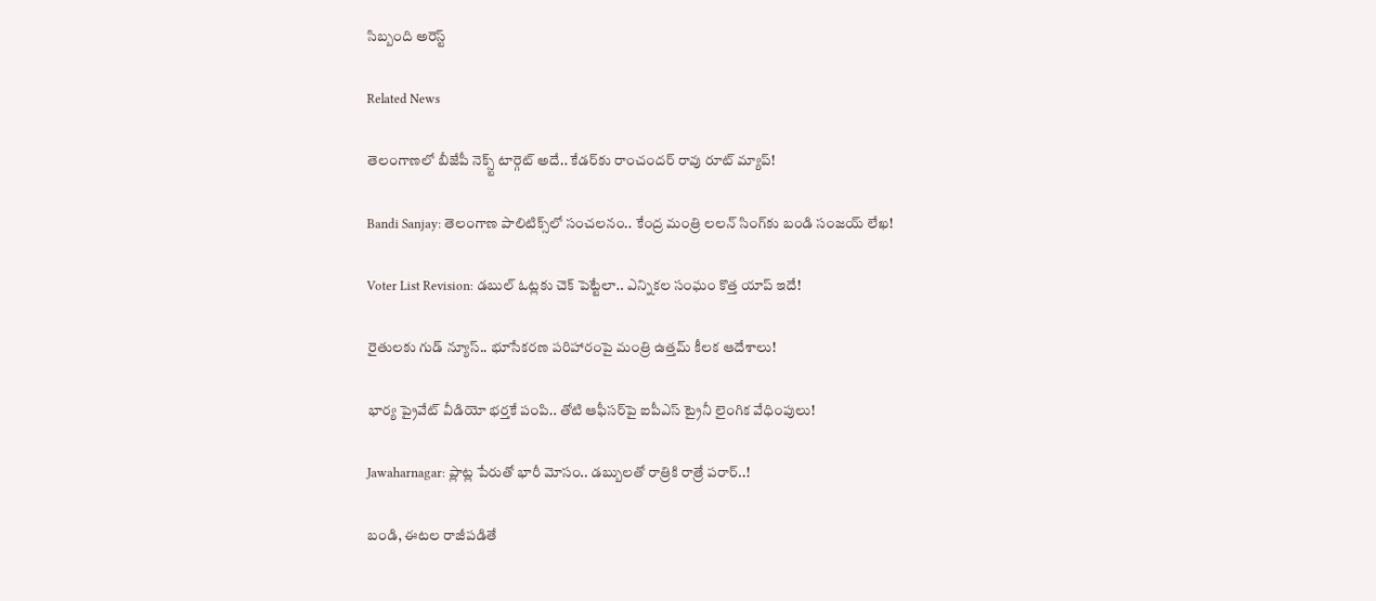సిబ్బంది అరెస్ట్

Related News

తెలంగాణలో బీజేపీ నెక్స్ట్ టార్గెట్ అదే.. కేడర్‌కు రాంచందర్ రావు రూట్ మ్యాప్!

Bandi Sanjay: తెలంగాణ పాలిటిక్స్‌లో సంచలనం.. కేంద్ర మంత్రి లలన్ సింగ్‌కు బండి సంజయ్ లేఖ!

Voter List Revision: డబుల్ ఓట్లకు చెక్ పెట్టేలా.. ఎన్నికల సంఘం కొత్త యాప్ ఇదే!

రైతులకు గుడ్ న్యూస్.. భూసేకరణ పరిహారంపై మంత్రి ఉత్తమ్ కీలక ఆదేశాలు!

భార్య ప్రైవేట్ వీడియో భర్తకే పంపి.. తోటి ఆఫీసర్‌పై ఐపీఎస్ ట్రైనీ లైంగిక వేధింపులు!

Jawaharnagar: ప్లాట్ల పేరుతో భారీ మోసం.. డబ్బులతో రాత్రికి రాత్రే పరార్..!

బండి, ఈటల రాజీపడితే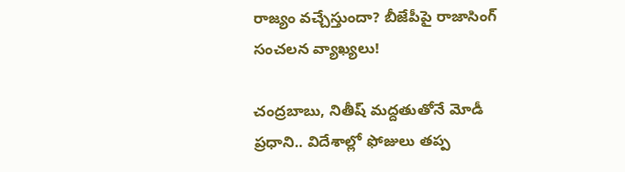రాజ్యం వచ్చేస్తుందా? బీజేపీపై రాజాసింగ్ సంచలన వ్యాఖ్యలు!

చంద్రబాబు, నితీష్ మద్దతుతోనే మోడీ ప్రధాని.. విదేశాల్లో ఫోజులు తప్ప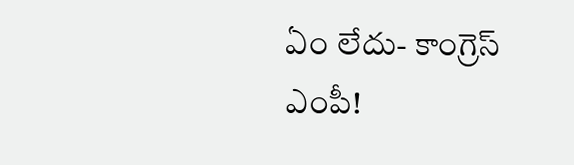ఏం లేదు- కాంగ్రెస్ ఎంపీ!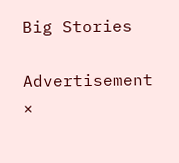Big Stories

Advertisement
×